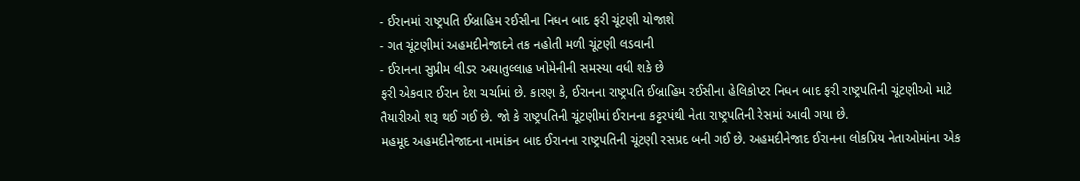- ઈરાનમાં રાષ્ટ્રપતિ ઈબ્રાહિમ રઈસીના નિધન બાદ ફરી ચૂંટણી યોજાશે
- ગત ચૂંટણીમાં અહમદીનેજાદને તક નહોતી મળી ચૂંટણી લડવાની
- ઈરાનના સુપ્રીમ લીડર અયાતુલ્લાહ ખોમેનીની સમસ્યા વધી શકે છે
ફરી એકવાર ઈરાન દેશ ચર્ચામાં છે. કારણ કે, ઈરાનના રાષ્ટ્રપતિ ઈબ્રાહિમ રઈસીના હેલિકોપ્ટર નિધન બાદ ફરી રાષ્ટ્રપતિની ચૂંટણીઓ માટે તૈયારીઓ શરૂ થઈ ગઈ છે. જો કે રાષ્ટ્રપતિની ચૂંટણીમાં ઈરાનના કટ્ટરપંથી નેતા રાષ્ટ્રપતિની રેસમાં આવી ગયા છે.
મહમૂદ અહમદીનેજાદના નામાંકન બાદ ઈરાનના રાષ્ટ્રપતિની ચૂંટણી રસપ્રદ બની ગઈ છે. અહમદીનેજાદ ઈરાનના લોકપ્રિય નેતાઓમાંના એક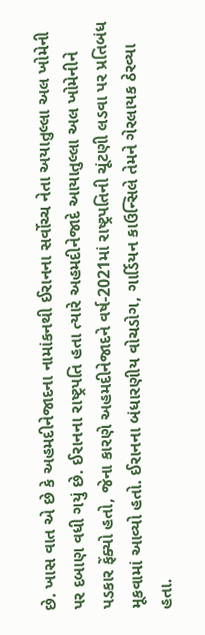છે. ખાસ વાત એ છે કે અહમદીનેજાદના નામાંકનથી ઈરાનના સર્વોચ્ચ નેતા અયાતુલ્લા અલ ખોમેની પર દબાણ વધી ગયું છે. ઈરાનના રાષ્ટ્રપતિ હતા ત્યારે અહમદીનેજાદે આયાતુલ્લા અલ ખોમેનીને પડકાર ફેંક્યો હતો, જેના કારણે અહમદીનેજાદને વર્ષ-2021માં રાષ્ટ્રપતિની ચૂંટણી લડવા પર પ્રતિબંધ મૂકવામાં આવ્યો હતો. ઈરાનના બંધારણીય વોચડોગ, ગાર્ડિયન કાઉન્સિલે તેમને ગેરલાયક ઠેરવ્યા હતા.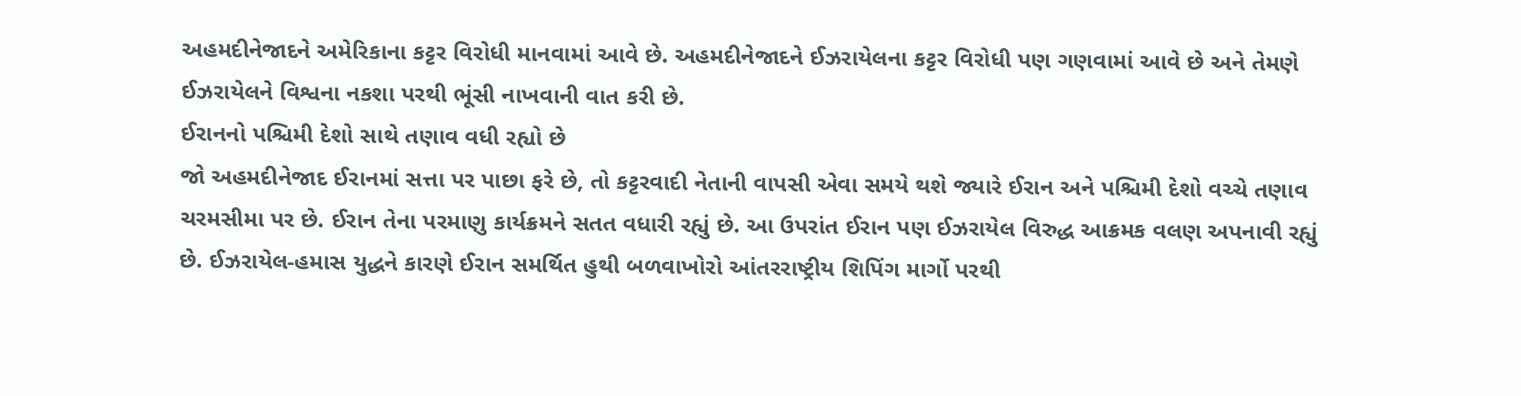અહમદીનેજાદને અમેરિકાના કટ્ટર વિરોધી માનવામાં આવે છે. અહમદીનેજાદને ઈઝરાયેલના કટ્ટર વિરોધી પણ ગણવામાં આવે છે અને તેમણે ઈઝરાયેલને વિશ્વના નકશા પરથી ભૂંસી નાખવાની વાત કરી છે.
ઈરાનનો પશ્ચિમી દેશો સાથે તણાવ વધી રહ્યો છે
જો અહમદીનેજાદ ઈરાનમાં સત્તા પર પાછા ફરે છે, તો કટ્ટરવાદી નેતાની વાપસી એવા સમયે થશે જ્યારે ઈરાન અને પશ્ચિમી દેશો વચ્ચે તણાવ ચરમસીમા પર છે. ઈરાન તેના પરમાણુ કાર્યક્રમને સતત વધારી રહ્યું છે. આ ઉપરાંત ઈરાન પણ ઈઝરાયેલ વિરુદ્ધ આક્રમક વલણ અપનાવી રહ્યું છે. ઈઝરાયેલ-હમાસ યુદ્ધને કારણે ઈરાન સમર્થિત હુથી બળવાખોરો આંતરરાષ્ટ્રીય શિપિંગ માર્ગો પરથી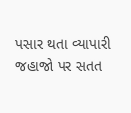પસાર થતા વ્યાપારી જહાજો પર સતત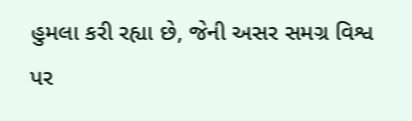હુમલા કરી રહ્યા છે, જેની અસર સમગ્ર વિશ્વ પર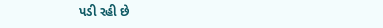પડી રહી છે